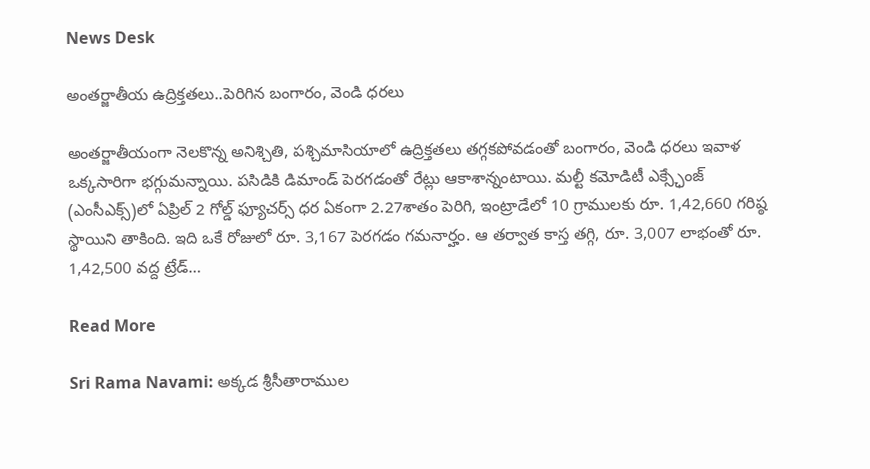News Desk

అంతర్జాతీయ ఉద్రిక్తతలు..పెరిగిన బంగారం, వెండి ధరలు

అంతర్జాతీయంగా నెలకొన్న అనిశ్చితి, పశ్చిమాసియాలో ఉద్రిక్తతలు తగ్గకపోవడంతో బంగారం, వెండి ధరలు ఇవాళ‌ ఒక్కసారిగా భగ్గుమన్నాయి. పసిడికి డిమాండ్ పెరగడంతో రేట్లు ఆకాశాన్నంటాయి. మల్టీ కమోడిటీ ఎక్స్ఛేంజ్ (ఎంసీఎక్స్‌)లో ఏప్రిల్ 2 గోల్డ్ ఫ్యూచర్స్ ధర ఏకంగా 2.27శాతం పెరిగి, ఇంట్రాడేలో 10 గ్రాములకు రూ. 1,42,660 గరిష్ఠ స్థాయిని తాకింది. ఇది ఒకే రోజులో రూ. 3,167 పెరగడం గమనార్హం. ఆ తర్వాత కాస్త తగ్గి, రూ. 3,007 లాభంతో రూ. 1,42,500 వద్ద ట్రేడ్…

Read More

Sri Rama Navami: అక్కడ శ్రీసీతారాముల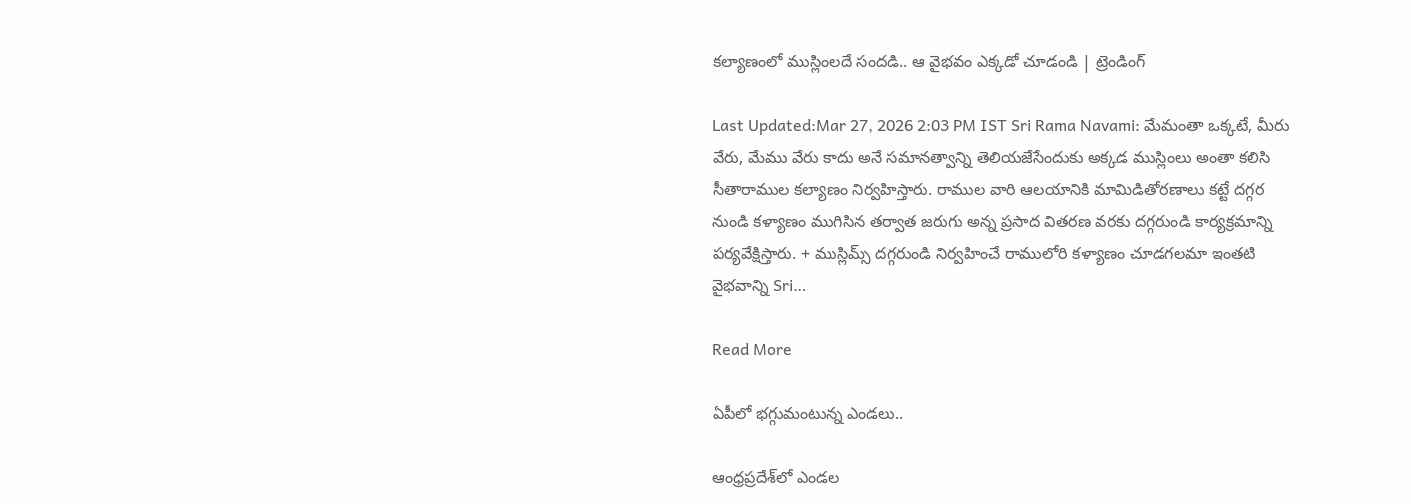కల్యాణంలో ముస్లింలదే సందడి.. ఆ వైభవం ఎక్కడో చూడండి | ట్రెండింగ్

Last Updated:Mar 27, 2026 2:03 PM IST Sri Rama Navami: మేమంతా ఒక్కటే, మీరు వేరు, మేము వేరు కాదు అనే సమానత్వాన్ని తెలియజేసేందుకు అక్కడ ముస్లింలు అంతా కలిసి సీతారాముల కల్యాణం నిర్వహిస్తారు. రాముల వారి ఆలయానికి మామిడితోరణాలు కట్టే దగ్గర నుండి కళ్యాణం ముగిసిన తర్వాత జరుగు అన్న ప్రసాద వితరణ వరకు దగ్గరుండి కార్యక్రమాన్ని పర్యవేక్షిస్తారు. + ముస్లిమ్స్ దగ్గరుండి నిర్వహించే రాములోరి కళ్యాణం చూడగలమా ఇంతటి వైభవాన్ని Sri…

Read More

ఏపీలో భగ్గుమంటున్న ఎండలు..

ఆంధ్రప్రదేశ్‌లో ఎండల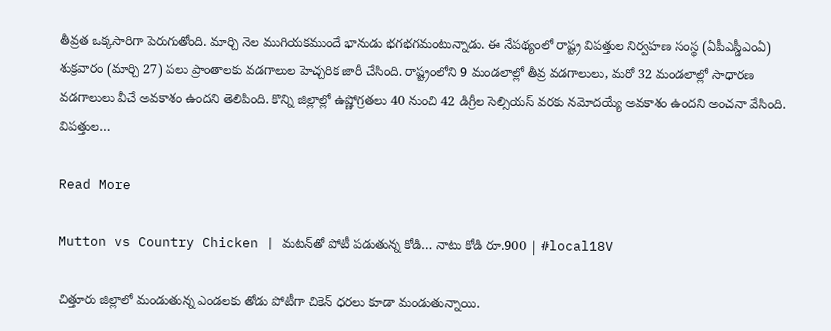తీవ్రత ఒక్కసారిగా పెరుగుతోంది. మార్చి నెల ముగియకముందే భానుడు భగభగమంటున్నాడు. ఈ నేపథ్యంలో రాష్ట్ర విపత్తుల నిర్వహణ సంస్థ (ఏపీఎస్డీఎంఏ) శుక్రవారం (మార్చి 27) పలు ప్రాంతాలకు వడగాలుల హెచ్చరిక జారీ చేసింది. రాష్ట్రంలోని 9 మండలాల్లో తీవ్ర వడగాలులు, మరో 32 మండలాల్లో సాధారణ వడగాలులు వీచే అవకాశం ఉందని తెలిపింది. కొన్ని జిల్లాల్లో ఉష్ణోగ్రతలు 40 నుంచి 42 డిగ్రీల సెల్సియస్ వరకు నమోదయ్యే అవకాశం ఉందని అంచనా వేసింది. విపత్తుల…

Read More

Mutton vs Country Chicken | మటన్‌తో పోటీ పడుతున్న కోడి… నాటు కోడి రూ.900 | #local18V

చిత్తూరు జిల్లాలో మండుతున్న ఎండలకు తోడు పోటీగా చికెన్ ధరలు కూడా మండుతున్నాయి.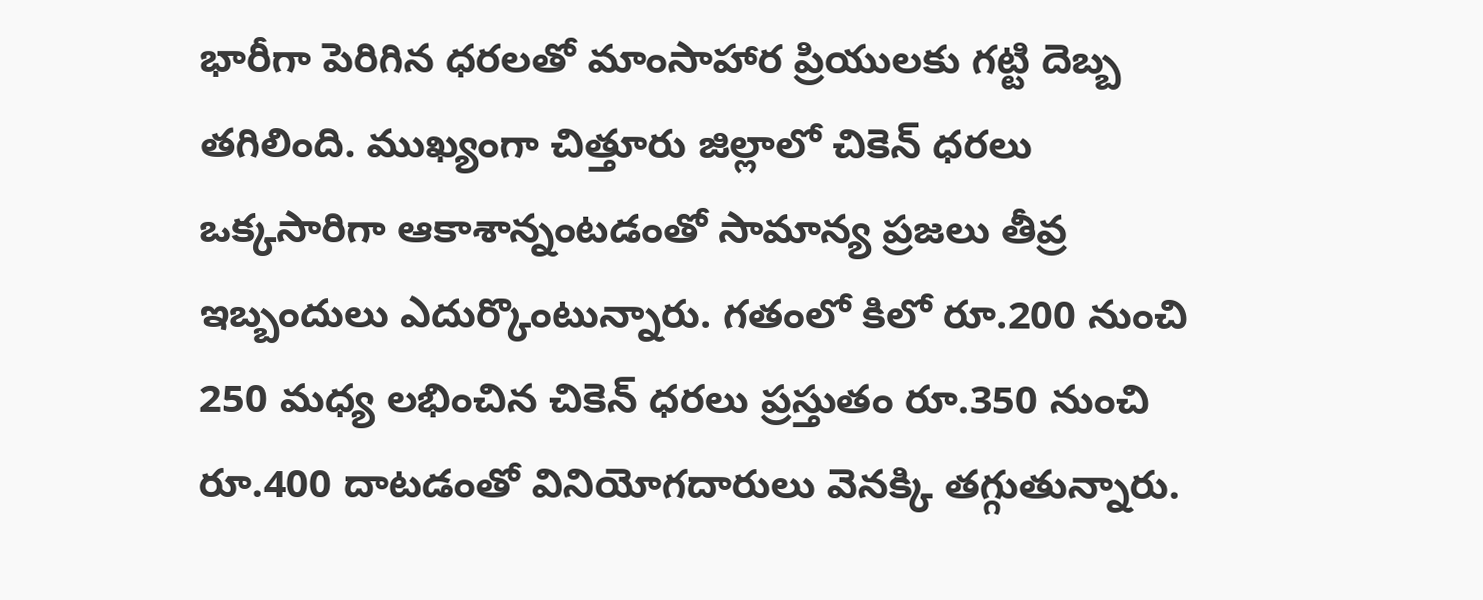భారీగా పెరిగిన ధరలతో మాంసాహార ప్రియులకు గట్టి దెబ్బ తగిలింది. ముఖ్యంగా చిత్తూరు జిల్లాలో చికెన్ ధరలు ఒక్కసారిగా ఆకాశాన్నంటడంతో సామాన్య ప్రజలు తీవ్ర ఇబ్బందులు ఎదుర్కొంటున్నారు. గతంలో కిలో రూ.200 నుంచి 250 మధ్య లభించిన చికెన్ ధరలు ప్రస్తుతం రూ.350 నుంచి రూ.400 దాటడంతో వినియోగదారులు వెనక్కి తగ్గుతున్నారు.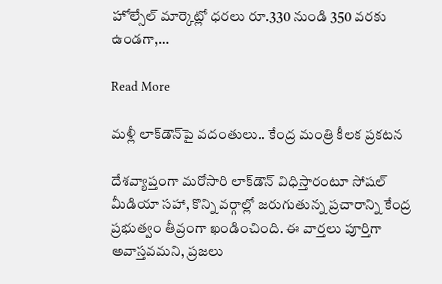హోల్సేల్ మార్కెట్లో ధరలు రూ.330 నుండి 350 వరకు ఉండగా,…

Read More

మళ్లీ లాక్‌డౌన్‌పై వదంతులు.. కేంద్ర మంత్రి కీలక ప్రకటన

దేశవ్యాప్తంగా మరోసారి లాక్‌డౌన్ విధిస్తారంటూ సోషల్ మీడియా సహా, కొన్ని వర్గాల్లో జరుగుతున్న ప్రచారాన్ని కేంద్ర ప్రభుత్వం తీవ్రంగా ఖండించింది. ఈ వార్తలు పూర్తిగా అవాస్తవమని, ప్రజలు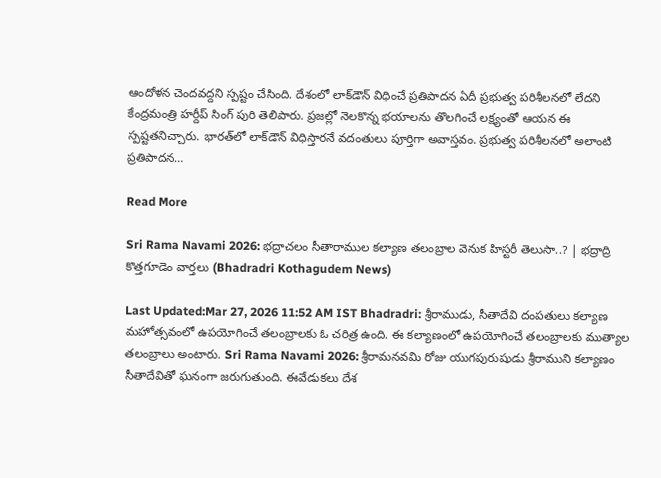ఆందోళన చెందవద్దని స్పష్టం చేసింది. దేశంలో లాక్‌డౌన్ విధించే ప్రతిపాదన ఏదీ ప్రభుత్వ పరిశీలనలో లేదని కేంద్రమంత్రి హర్దీప్ సింగ్ పురి తెలిపారు. ప్రజల్లో నెలకొన్న భయాలను తొలగించే లక్ష్యంతో ఆయన ఈ స్పష్టతనిచ్చారు. భారత్‌లో లాక్‌డౌన్ విధిస్తారనే వదంతులు పూర్తిగా అవాస్తవం. ప్రభుత్వ పరిశీలనలో అలాంటి ప్రతిపాదన…

Read More

Sri Rama Navami 2026: భద్రాచలం సీతారాముల కల్యాణ తలంబ్రాల వెనుక హిస్టరీ తెలుసా..? | భద్రాద్రి కొత్తగూడెం వార్తలు (Bhadradri Kothagudem News)

Last Updated:Mar 27, 2026 11:52 AM IST Bhadradri: శ్రీరాముడు, సీతాదేవి దంపతులు కల్యాణ మహోత్సవంలో ఉపయోగించే తలంబ్రాలకు ఓ చరిత్ర ఉంది. ఈ కల్యాణంలో ఉపయోగించే తలంబ్రాలకు ముత్యాల తలంబ్రాలు అంటారు. Sri Rama Navami 2026: శ్రీరామనవమి రోజు యుగపురుషుడు శ్రీరాముని కల్యాణం సీతాదేవితో ఘనంగా జరుగుతుంది. ఈవేడుకలు దేశ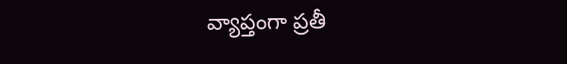వ్యాప్తంగా ప్రతీ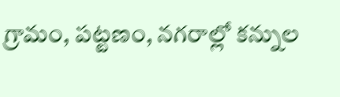గ్రామం, పట్టణం, నగరాల్లో కన్నుల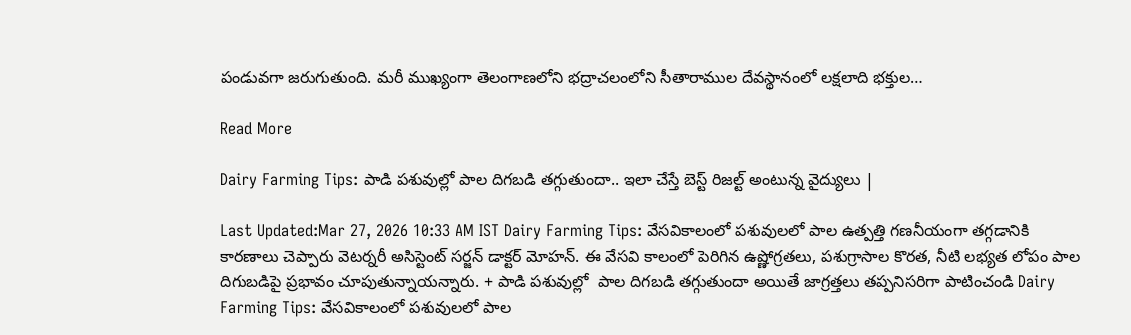పండువగా జరుగుతుంది. మరీ ముఖ్యంగా తెలంగాణలోని భద్రాచలంలోని సీతారాముల దేవస్థానంలో లక్షలాది భక్తుల…

Read More

Dairy Farming Tips: పాడి పశువుల్లో పాల దిగబడి తగ్గుతుందా.. ఇలా చేస్తే బెస్ట్ రిజల్ట్ అంటున్న వైద్యులు |

Last Updated:Mar 27, 2026 10:33 AM IST Dairy Farming Tips: వేసవికాలంలో పశువులలో పాల ఉత్పత్తి గణనీయంగా తగ్గడానికి కారణాలు చెప్పారు వెటర్నరీ అసిస్టెంట్ సర్జన్ డాక్టర్ మోహన్. ఈ వేసవి కాలంలో పెరిగిన ఉష్ణోగ్రతలు, పశుగ్రాసాల కొరత, నీటి లభ్యత లోపం పాల దిగుబడిపై ప్రభావం చూపుతున్నాయన్నారు. + పాడి పశువుల్లో  పాల దిగబడి తగ్గుతుందా అయితే జాగ్రత్తలు తప్పనిసరిగా పాటించండి Dairy Farming Tips: వేసవికాలంలో పశువులలో పాల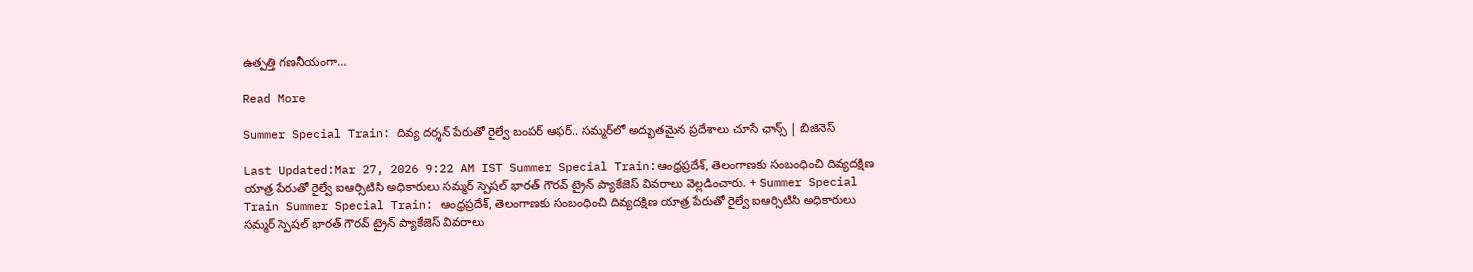ఉత్పత్తి గణనీయంగా…

Read More

Summer Special Train: దివ్య దర్శన్ పేరుతో రైల్వే బంపర్ ఆఫర్.. సమ్మర్‌లో అద్భుతమైన ప్రదేశాలు చూసే ఛాన్స్ | బిజినెస్

Last Updated:Mar 27, 2026 9:22 AM IST Summer Special Train:ఆంధ్రప్రదేశ్, తెలంగాణకు సంబంధించి దివ్యదక్షిణ యాత్ర పేరుతో రైల్వే ఐఆర్సిటిసి అధికారులు సమ్మర్ స్పెషల్ భారత్ గౌరవ్ ట్రైన్ ప్యాకేజెస్ వివరాలు వెల్లడించారు. + Summer Special Train Summer Special Train: ఆంధ్రప్రదేశ్, తెలంగాణకు సంబంధించి దివ్యదక్షిణ యాత్ర పేరుతో రైల్వే ఐఆర్సిటిసి అధికారులు సమ్మర్ స్పెషల్ భారత్ గౌరవ్ ట్రైన్ ప్యాకేజెస్ వివరాలు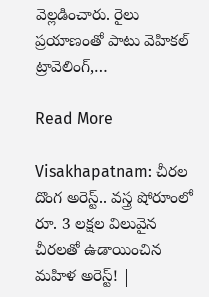వెల్లడించారు. రైలు ప్రయాణంతో పాటు వెహికల్ ట్రావెలింగ్,…

Read More

Visakhapatnam: చీరల దొంగ అరెస్ట్.. వస్త్ర షోరూంలో రూ. 3 లక్షల విలువైన చీరలతో ఉడాయించిన మహిళ అరెస్ట్! |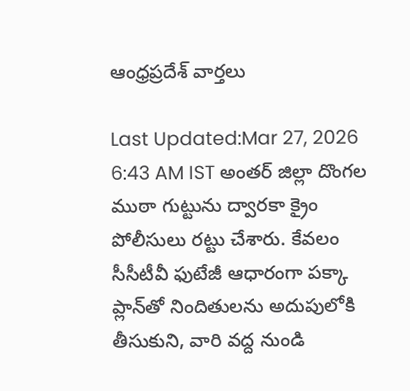ఆంధ్రప్రదేశ్ వార్తలు

Last Updated:Mar 27, 2026 6:43 AM IST అంతర్ జిల్లా దొంగల ముఠా గుట్టును ద్వారకా క్రైం పోలీసులు రట్టు చేశారు. కేవలం సీసీటీవీ ఫుటేజీ ఆధారంగా పక్కా ప్లాన్‌తో నిందితులను అదుపులోకి తీసుకుని, వారి వద్ద నుండి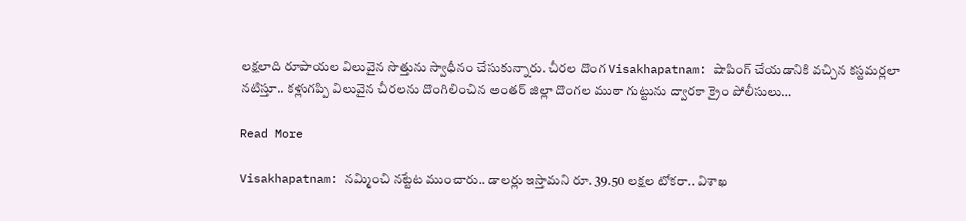లక్షలాది రూపాయల విలువైన సొత్తును స్వాధీనం చేసుకున్నారు. చీరల దొంగ Visakhapatnam: షాపింగ్ చేయడానికి వచ్చిన కస్టమర్లలా నటిస్తూ.. కళ్లుగప్పి విలువైన చీరలను దొంగిలించిన అంతర్ జిల్లా దొంగల ముఠా గుట్టును ద్వారకా క్రైం పోలీసులు…

Read More

Visakhapatnam: నమ్మించి నట్టేట ముంచారు.. డాలర్లు ఇస్తామని రూ. 39.50 లక్షల టోకరా.. విశాఖ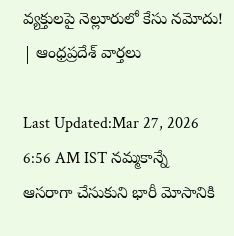వ్యక్తులపై నెల్లూరులో కేసు నమోదు! | ఆంధ్రప్రదేశ్ వార్తలు

Last Updated:Mar 27, 2026 6:56 AM IST నమ్మకాన్నే ఆసరాగా చేసుకుని భారీ మోసానికి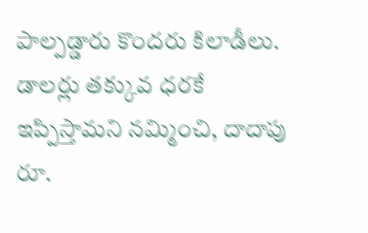పాల్పడ్డారు కొందరు కిలాడీలు. డాలర్లు తక్కువ ధరకే ఇప్పిస్తామని నమ్మించి, దాదాపు రూ.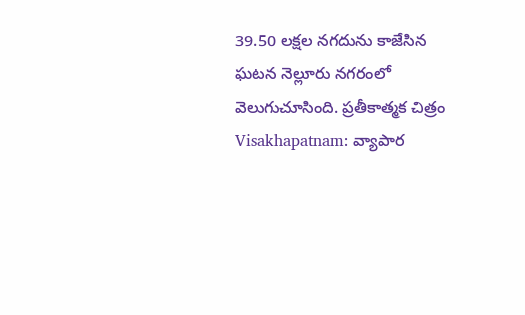39.50 లక్షల నగదును కాజేసిన ఘటన నెల్లూరు నగరంలో వెలుగుచూసింది. ప్రతీకాత్మక చిత్రం Visakhapatnam: వ్యాపార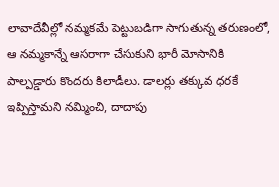లావాదేవీల్లో నమ్మకమే పెట్టుబడిగా సాగుతున్న తరుణంలో, ఆ నమ్మకాన్నే ఆసరాగా చేసుకుని భారీ మోసానికి పాల్పడ్డారు కొందరు కిలాడీలు. డాలర్లు తక్కువ ధరకే ఇప్పిస్తామని నమ్మించి, దాదాపు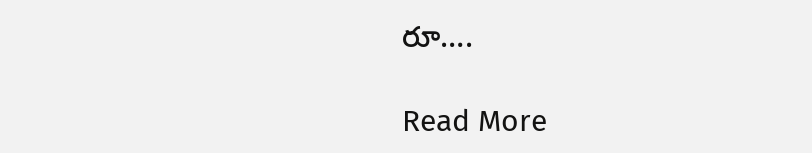రూ….

Read More